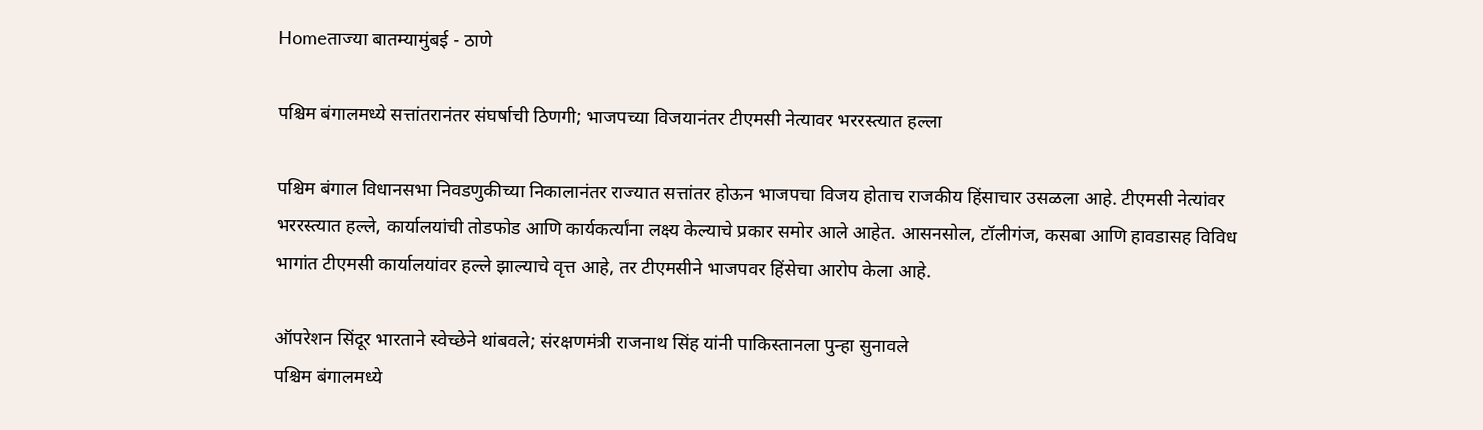Homeताज्या बातम्यामुंबई - ठाणे

पश्चिम बंगालमध्ये सत्तांतरानंतर संघर्षाची ठिणगी; भाजपच्या विजयानंतर टीएमसी नेत्यावर भररस्त्यात हल्ला

पश्चिम बंगाल विधानसभा निवडणुकीच्या निकालानंतर राज्यात सत्तांतर होऊन भाजपचा विजय होताच राजकीय हिंसाचार उसळला आहे. टीएमसी नेत्यांवर भररस्त्यात हल्ले, कार्यालयांची तोडफोड आणि कार्यकर्त्यांना लक्ष्य केल्याचे प्रकार समोर आले आहेत. आसनसोल, टॉलीगंज, कसबा आणि हावडासह विविध भागांत टीएमसी कार्यालयांवर हल्ले झाल्याचे वृत्त आहे, तर टीएमसीने भाजपवर हिंसेचा आरोप केला आहे.

ऑपरेशन सिंदूर भारताने स्वेच्छेने थांबवले; संरक्षणमंत्री राजनाथ सिंह यांनी पाकिस्तानला पुन्हा सुनावले
पश्चिम बंगालमध्ये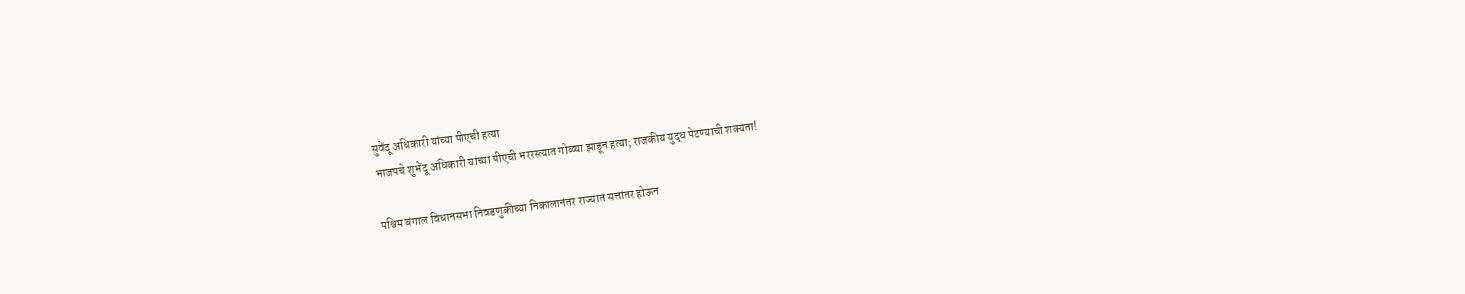सुवेंदू अधिकारी यांच्या पीएची हत्या
भाजपचे शुभेंदू अधिकारी यांच्या पीएची भररस्त्यात गोळ्या झाडून हत्या; राजकीय युद्ध पेटण्याची शक्यता!

पश्चिम बंगाल विधानसभा निवडणुकीच्या निकालानंतर राज्यात सत्तांतर होऊन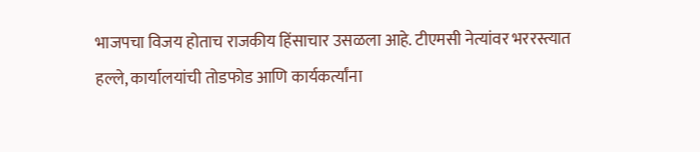भाजपचा विजय होताच राजकीय हिंसाचार उसळला आहे. टीएमसी नेत्यांवर भररस्त्यात हल्ले, कार्यालयांची तोडफोड आणि कार्यकर्त्यांना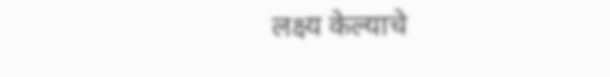लक्ष्य केल्याचे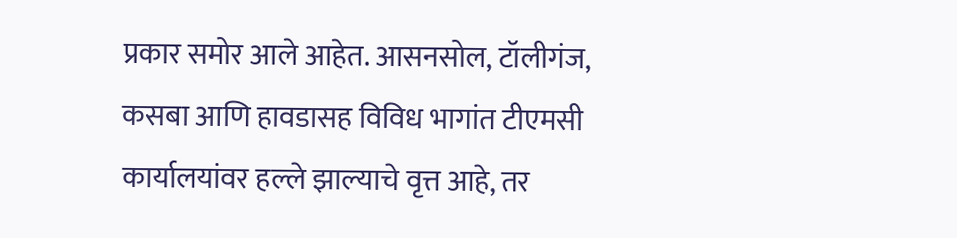प्रकार समोर आले आहेत. आसनसोल, टॉलीगंज, कसबा आणि हावडासह विविध भागांत टीएमसी कार्यालयांवर हल्ले झाल्याचे वृत्त आहे, तर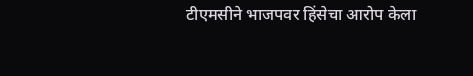टीएमसीने भाजपवर हिंसेचा आरोप केला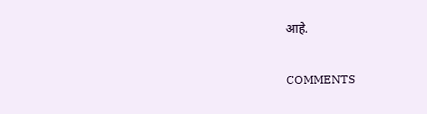आहे.

COMMENTS